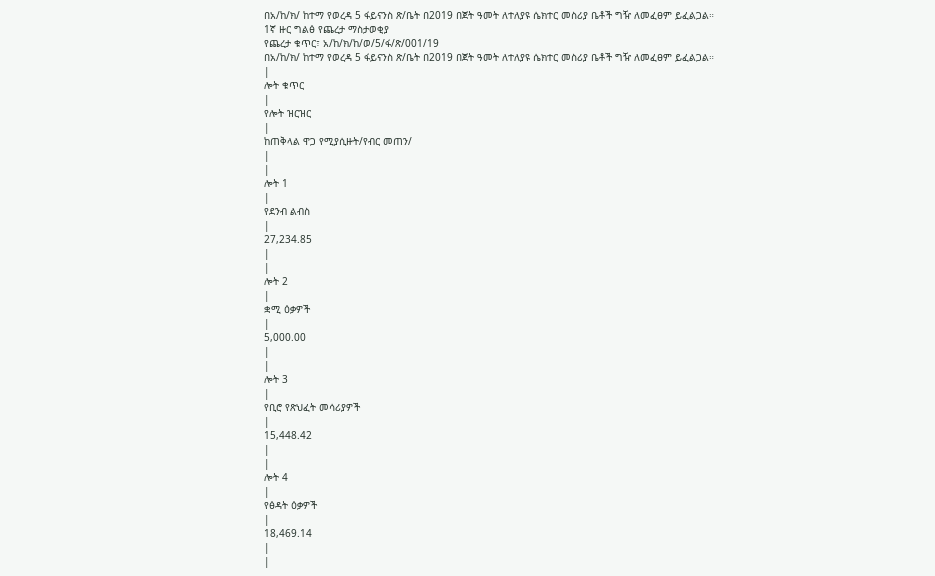በአ/ከ/ክ/ ከተማ የወረዳ 5 ፋይናንስ ጽ/ቤት በ2019 በጀት ዓመት ለተለያዩ ሴክተር መስሪያ ቤቶች ግዥ ለመፈፀም ይፈልጋል።
1ኛ ዙር ግልፅ የጨረታ ማስታወቂያ
የጨረታ ቁጥር፣ አ/ከ/ክ/ከ/ወ/5/ፋ/ጽ/001/19
በአ/ከ/ክ/ ከተማ የወረዳ 5 ፋይናንስ ጽ/ቤት በ2019 በጀት ዓመት ለተለያዩ ሴክተር መስሪያ ቤቶች ግዥ ለመፈፀም ይፈልጋል።
|
ሎት ቁጥር
|
የሎት ዝርዝር
|
ከጠቅላል ዋጋ የሚያሲዙት/የብር መጠን/
|
|
ሎት 1
|
የደንብ ልብስ
|
27,234.85
|
|
ሎት 2
|
ቋሚ ዕቃዎች
|
5,000.00
|
|
ሎት 3
|
የቢሮ የጽህፈት መሳሪያዎች
|
15,448.42
|
|
ሎት 4
|
የፅዳት ዕቃዎች
|
18,469.14
|
|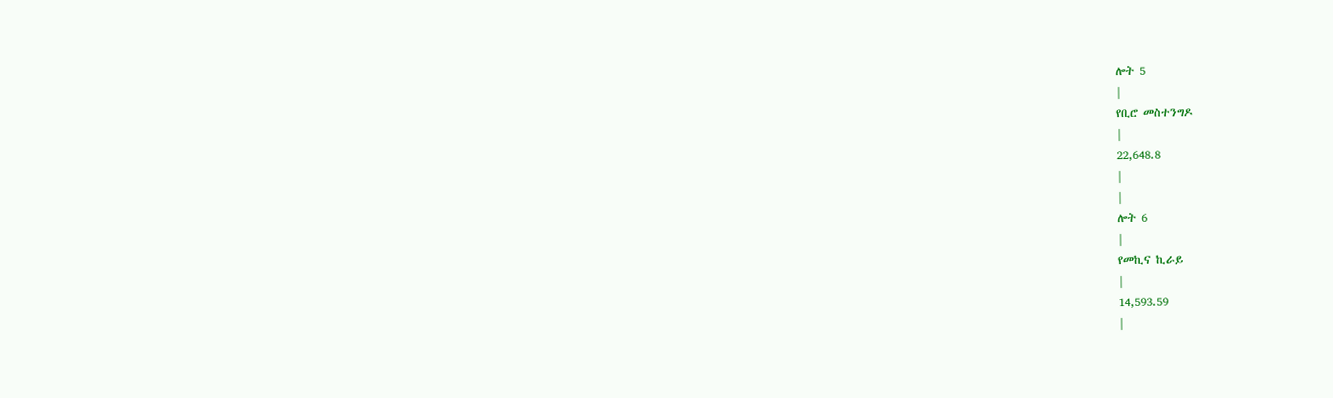ሎት 5
|
የቢሮ መስተንግዶ
|
22,648.8
|
|
ሎት 6
|
የመኪና ኪራይ
|
14,593.59
|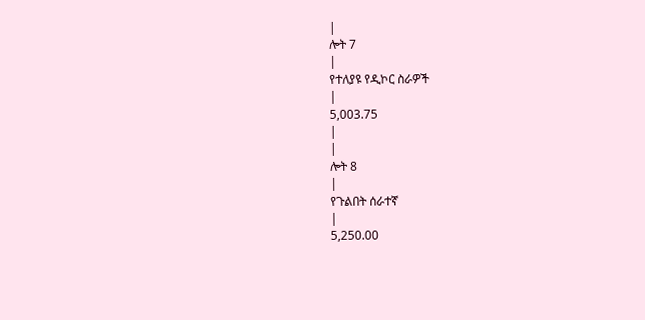|
ሎት 7
|
የተለያዩ የዲኮር ስራዎች
|
5,003.75
|
|
ሎት 8
|
የጉልበት ሰራተኛ
|
5,250.00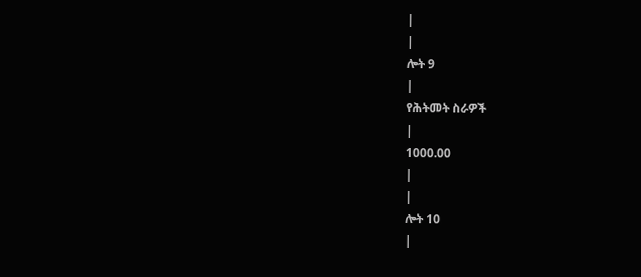|
|
ሎት 9
|
የሕትመት ስራዎች
|
1000.00
|
|
ሎት 10
|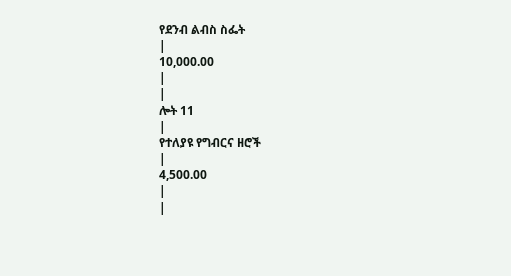የደንብ ልብስ ስፌት
|
10,000.00
|
|
ሎት 11
|
የተለያዩ የግብርና ዘሮች
|
4,500.00
|
|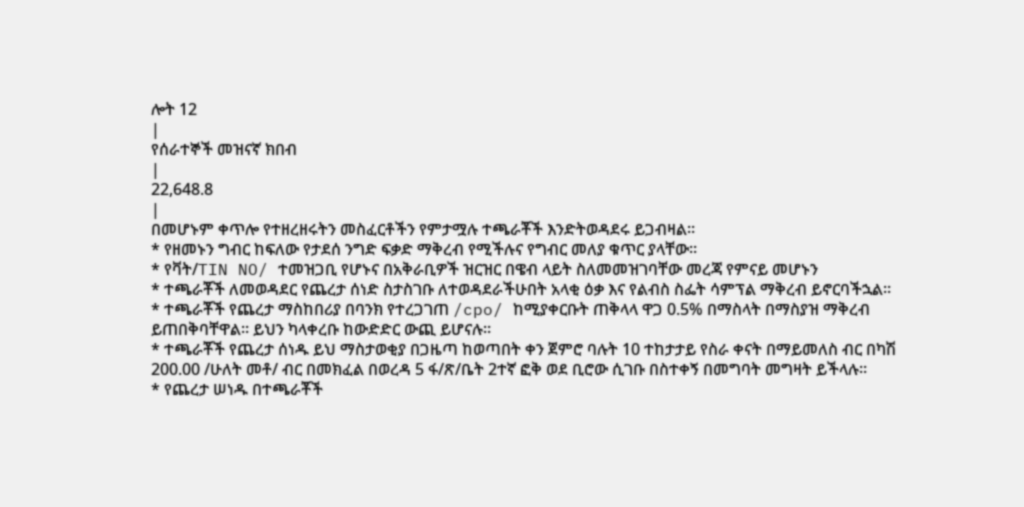ሎት 12
|
የሰራተኞች መዝናኛ ክበብ
|
22,648.8
|
በመሆኑም ቀጥሎ የተዘረዘሩትን መስፈርቶችን የምታሟሉ ተጫራቾች እንድትወዳደሩ ይጋብዛል።
* የዘመኑን ግብር ከፍለው የታደሰ ንግድ ፍቃድ ማቅረብ የሚችሉና የግብር መለያ ቁጥር ያላቸው።
* የቫት/TIN NO/ ተመዝጋቢ የሆኑና በአቅራቢዎች ዝርዝር በዌብ ላይት ስለመመዝገባቸው መረጃ የምናይ መሆኑን
* ተጫራቾች ለመወዳደር የጨረታ ሰነድ ስታስገቡ ለተወዳደራችሁበት አላቂ ዕቃ እና የልብስ ስፌት ሳምፕል ማቅረብ ይኖርባችኋል።
* ተጫራቾች የጨረታ ማስከበሪያ በባንክ የተረጋገጠ /cpo/ ከሚያቀርቡት ጠቅላላ ዋጋ 0.5% በማስላት በማስያዝ ማቅረብ ይጠበቅባቸዋል። ይህን ካላቀረቡ ከውድድር ውጪ ይሆናሉ።
* ተጫራቾች የጨረታ ሰነዱ ይህ ማስታወቂያ በጋዜጣ ከወጣበት ቀን ጀምሮ ባሉት 10 ተከታታይ የስራ ቀናት በማይመለስ ብር በካሽ 200.00 /ሁለት መቶ/ ብር በመክፈል በወረዳ 5 ፋ/ጽ/ቤት 2ተኛ ፎቅ ወደ ቢሮው ሲገቡ በስተቀኝ በመግባት መግዛት ይችላሉ።
* የጨረታ ሠነዱ በተጫራቾች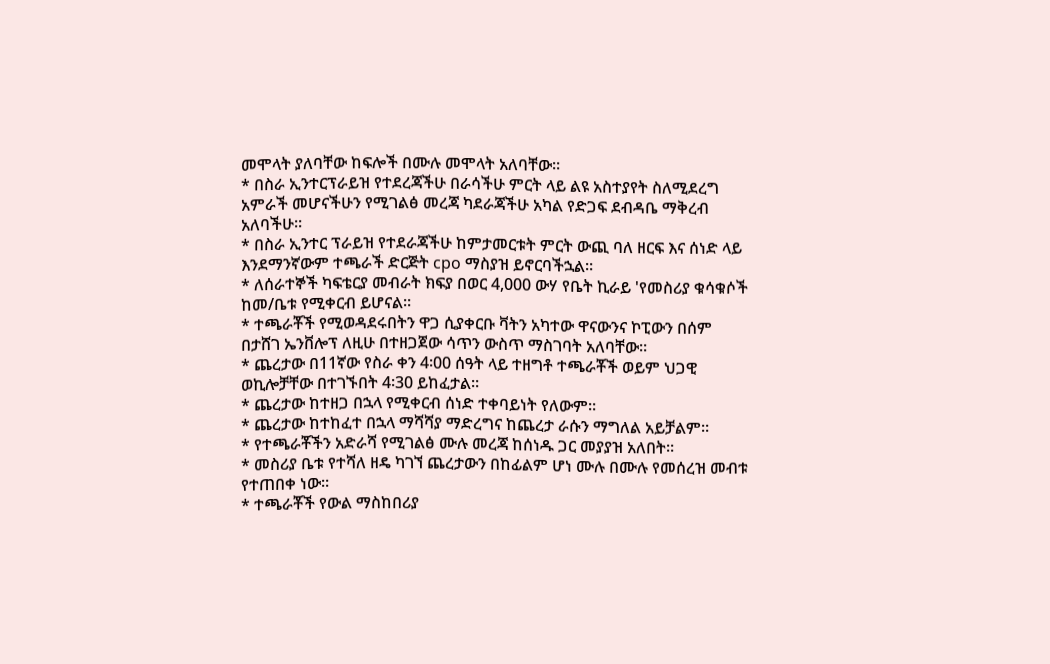መሞላት ያለባቸው ከፍሎች በሙሉ መሞላት አለባቸው።
* በስራ ኢንተርፕራይዝ የተደረጃችሁ በራሳችሁ ምርት ላይ ልዩ አስተያየት ስለሚደረግ አምራች መሆናችሁን የሚገልፅ መረጃ ካደራጃችሁ አካል የድጋፍ ደብዳቤ ማቅረብ አለባችሁ።
* በስራ ኢንተር ፕራይዝ የተደራጃችሁ ከምታመርቱት ምርት ውጪ ባለ ዘርፍ እና ሰነድ ላይ እንደማንኛውም ተጫራች ድርጅት cpo ማስያዝ ይኖርባችኋል።
* ለሰራተኞች ካፍቴርያ መብራት ክፍያ በወር 4,000 ውሃ የቤት ኪራይ 'የመስሪያ ቁሳቁሶች ከመ/ቤቱ የሚቀርብ ይሆናል።
* ተጫራቾች የሚወዳደሩበትን ዋጋ ሲያቀርቡ ቫትን አካተው ዋናውንና ኮፒውን በሰም በታሸገ ኤንቨሎፕ ለዚሁ በተዘጋጀው ሳጥን ውስጥ ማስገባት አለባቸው።
* ጨረታው በ11ኛው የስራ ቀን 4፡00 ሰዓት ላይ ተዘግቶ ተጫራቾች ወይም ህጋዊ ወኪሎቻቸው በተገኙበት 4፡30 ይከፈታል።
* ጨረታው ከተዘጋ በኋላ የሚቀርብ ሰነድ ተቀባይነት የለውም።
* ጨረታው ከተከፈተ በኋላ ማሻሻያ ማድረግና ከጨረታ ራሱን ማግለል አይቻልም።
* የተጫራቾችን አድራሻ የሚገልፅ ሙሉ መረጃ ከሰነዱ ጋር መያያዝ አለበት።
* መስሪያ ቤቱ የተሻለ ዘዴ ካገኘ ጨረታውን በከፊልም ሆነ ሙሉ በሙሉ የመሰረዝ መብቱ የተጠበቀ ነው።
* ተጫራቾች የውል ማስከበሪያ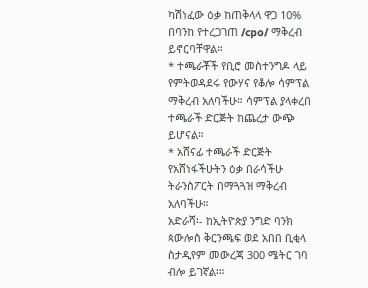ካሽነፈው ዕቃ ከጠቅላላ ዋጋ 10% በባንከ የተረጋገጠ /cpo/ ማቅረብ ይኖርባቸዋል።
* ተጫራቾች የቢሮ መስተንግዶ ላይ የምትወዳደሩ የውሃና የቆሎ ሳምፕል ማቅረብ አለባችሁ። ሳምፕል ያላቀረበ ተጫራች ድርጅት ከጨረታ ውጭ ይሆናል።
* አሸናፊ ተጫራች ድርጅት የአሸነፋችሁትን ዕቃ በራሳችሁ ትራንስፖርት በማጓጓዝ ማቅረብ አለባችሁ።
አድራሻ፡- ከኢትዮጵያ ንግድ ባንክ ጳውሎስ ቅርንጫፍ ወደ አበበ ቢቂላ ስታዲየም መውረጃ 300 ሜትር ገባ ብሎ ይገኛል፡።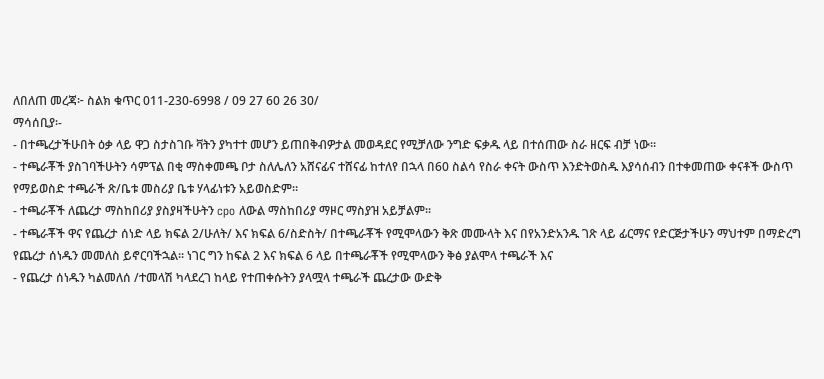ለበለጠ መረጃ፦ ስልክ ቁጥር 011-230-6998 / 09 27 60 26 30/
ማሳሰቢያ፡-
- በተጫረታችሁበት ዕቃ ላይ ዋጋ ስታስገቡ ቫትን ያካተተ መሆን ይጠበቅብዎታል መወዳደር የሚቻለው ንግድ ፍቃዱ ላይ በተሰጠው ስራ ዘርፍ ብቻ ነው።
- ተጫራቾች ያስገባችሁትን ሳምፕል በቂ ማስቀመጫ ቦታ ስለሌለን አሸናፊና ተሸናፊ ከተለየ በኋላ በ60 ስልሳ የስራ ቀናት ውስጥ እንድትወስዱ እያሳሰብን በተቀመጠው ቀናቶች ውስጥ የማይወስድ ተጫራች ጽ/ቤቱ መስሪያ ቤቱ ሃላፊነቱን አይወስድም።
- ተጫራቾች ለጨረታ ማስከበሪያ ያስያዛችሁትን cpo ለውል ማስከበሪያ ማዞር ማስያዝ አይቻልም።
- ተጫራቾች ዋና የጨረታ ሰነድ ላይ ክፍል 2/ሁለት/ እና ክፍል 6/ስድስት/ በተጫራቾች የሚሞላውን ቅጽ መሙላት እና በየአንድአንዱ ገጽ ላይ ፊርማና የድርጅታችሁን ማህተም በማድረግ የጨረታ ሰነዱን መመለስ ይኖርባችኋል። ነገር ግን ከፍል 2 እና ክፍል 6 ላይ በተጫራቾች የሚሞላውን ቅፅ ያልሞላ ተጫራች እና
- የጨረታ ሰነዱን ካልመለሰ /ተመላሽ ካላደረገ ከላይ የተጠቀሱትን ያላሟላ ተጫራች ጨረታው ውድቅ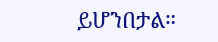ይሆንበታል።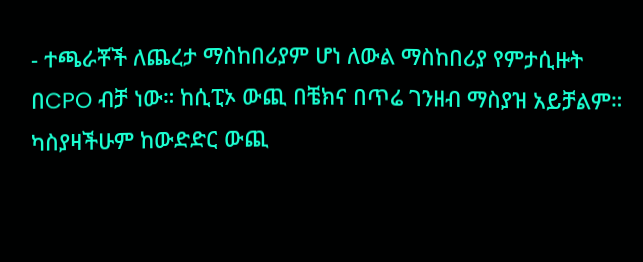- ተጫራቾች ለጨረታ ማስከበሪያም ሆነ ለውል ማስከበሪያ የምታሲዙት በCPO ብቻ ነው። ከሲፒኦ ውጪ በቼክና በጥሬ ገንዘብ ማስያዝ አይቻልም። ካስያዛችሁም ከውድድር ውጪ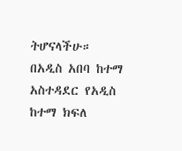ትሆናላችሁ።
በአዲስ አበባ ከተማ አስተዳደር የአዲስ ከተማ ክፍለ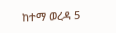ከተማ ወረዳ 5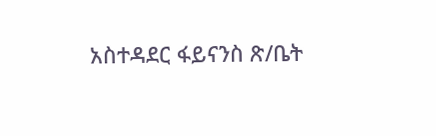አስተዳደር ፋይናንስ ጽ/ቤት